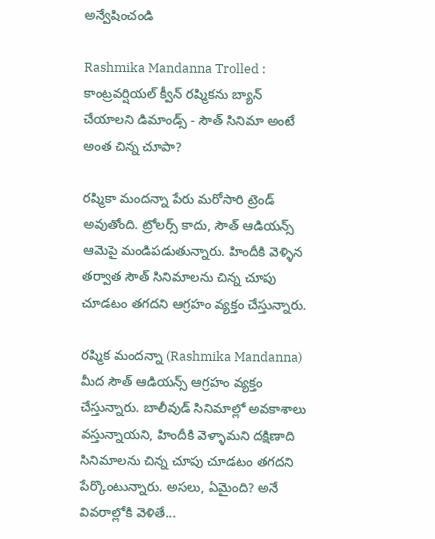అన్వేషించండి

Rashmika Mandanna Trolled : కాంట్రవర్షియల్ క్వీన్ రష్మికను బ్యాన్ చేయాలని డిమాండ్స్ - సౌత్ సినిమా అంటే అంత చిన్న చూపా?

రష్మికా మందన్నా పేరు మరోసారి ట్రెండ్ అవుతోంది. ట్రోలర్స్ కాదు, సౌత్ ఆడియన్స్ ఆమెపై మండిపడుతున్నారు. హిందీకి వెళ్ళిన తర్వాత సౌత్ సినిమాలను చిన్న చూపు చూడటం తగదని ఆగ్రహం వ్యక్తం చేస్తున్నారు.

రష్మిక మందన్నా (Rashmika Mandanna) మీద సౌత్ ఆడియన్స్ ఆగ్రహం వ్యక్తం చేస్తున్నారు. బాలీవుడ్ సినిమాల్లో అవకాశాలు వస్తున్నాయని, హిందీకి వెళ్ళామని దక్షిణాది సినిమాలను చిన్న చూపు చూడటం తగదని పేర్కొంటున్నారు. అసలు, ఏమైంది? అనే వివరాల్లోకి వెళితే...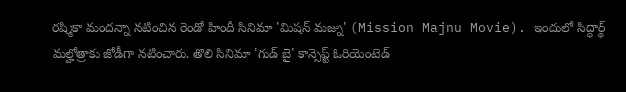రష్మికా మందన్నా నటించిన రెండో హిందీ సినిమా 'మిషన్ మజ్ను' (Mission Majnu Movie). ఇందులో సిద్ధార్థ్ మల్హోత్రాకు జోడీగా నటించారు. తొలి సినిమా 'గుడ్ బై' కాన్సెప్ట్ ఓరియెంటెడ్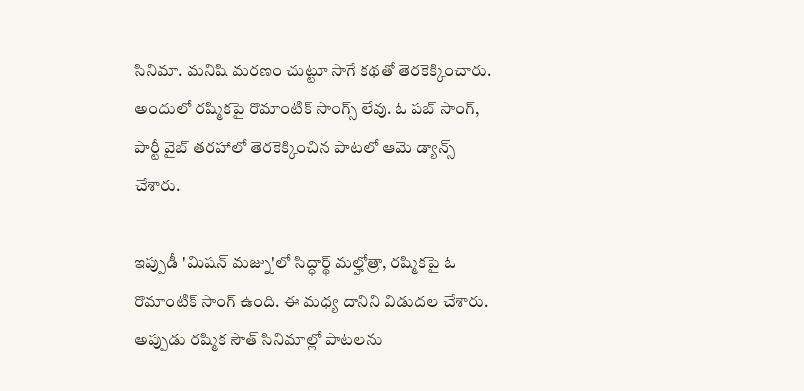సినిమా. మనిషి మరణం చుట్టూ సాగే కథతో తెరకెక్కించారు.  అందులో రష్మికపై రొమాంటిక్ సాంగ్స్ లేవు. ఓ పబ్ సాంగ్, పార్టీ వైబ్ తరహాలో తెరకెక్కించిన పాటలో ఆమె డ్యాన్స్ చేశారు.

ఇప్పుడీ 'మిషన్ మజ్ను'లో సిద్ధార్థ్ మల్హోత్రా, రష్మికపై ఓ రొమాంటిక్ సాంగ్ ఉంది. ఈ మధ్య దానిని విడుదల చేశారు. అప్పుడు రష్మిక సౌత్ సినిమాల్లో పాటలను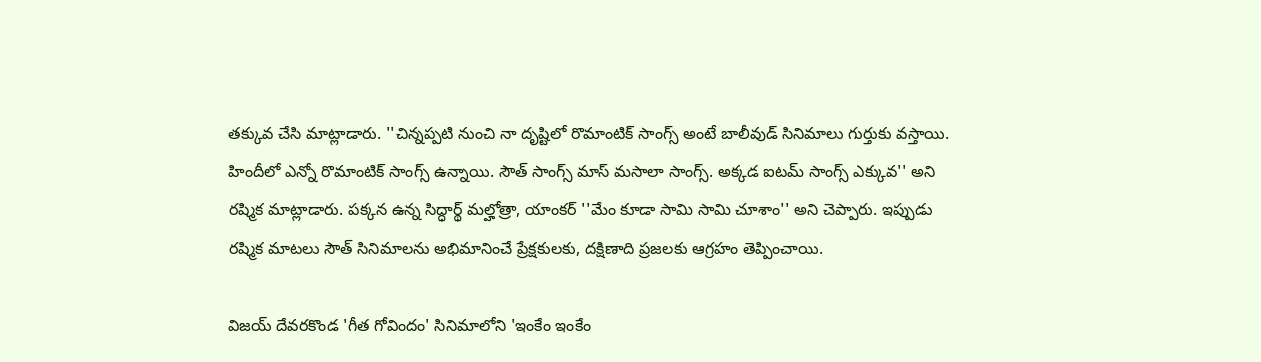తక్కువ చేసి మాట్లాడారు. ''చిన్నప్పటి నుంచి నా దృష్టిలో రొమాంటిక్ సాంగ్స్ అంటే బాలీవుడ్ సినిమాలు గుర్తుకు వస్తాయి. హిందీలో ఎన్నో రొమాంటిక్ సాంగ్స్ ఉన్నాయి. సౌత్ సాంగ్స్ మాస్ మసాలా సాంగ్స్. అక్కడ ఐటమ్ సాంగ్స్ ఎక్కువ'' అని రష్మిక మాట్లాడారు. పక్కన ఉన్న సిద్ధార్థ్ మల్హోత్రా, యాంకర్ ''మేం కూడా సామి సామి చూశాం'' అని చెప్పారు. ఇప్పుడు రష్మిక మాటలు సౌత్ సినిమాలను అభిమానించే ప్రేక్షకులకు, దక్షిణాది ప్రజలకు ఆగ్రహం తెప్పించాయి.

విజయ్ దేవరకొండ 'గీత గోవిందం' సినిమాలోని 'ఇంకేం ఇంకేం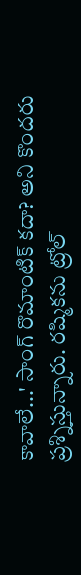కావాలే...' సాంగ్ రొమాంటిక్ కదా? అని కొందరు ప్రశ్నిస్తున్నారు. రష్మికను ట్రోల్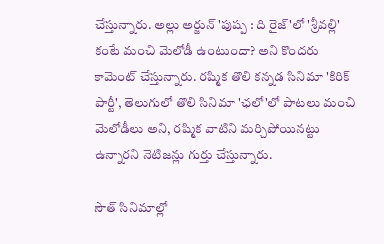చేస్తున్నారు. అల్లు అర్జున్ 'పుష్ప : ది రైజ్'లో 'శ్రీవల్లి' కంటే మంచి మెలోడీ ఉంటుందా? అని కొందరు కామెంట్ చేస్తున్నారు. రష్మిక తొలి కన్నడ సినిమా 'కిరిక్ పార్టీ', తెలుగులో తొలి సినిమా 'ఛలో'లో పాటలు మంచి మెలోడీలు అని, రష్మిక వాటిని మర్చిపోయినట్టు ఉన్నారని నెటిజన్లు గుర్తు చేస్తున్నారు.

సౌత్ సినిమాల్లో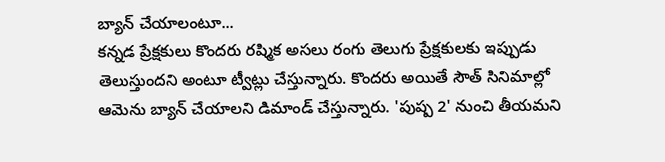బ్యాన్ చేయాలంటూ...
కన్నడ ప్రేక్షకులు కొందరు రష్మిక అసలు రంగు తెలుగు ప్రేక్షకులకు ఇప్పుడు తెలుస్తుందని అంటూ ట్వీట్లు చేస్తున్నారు. కొందరు అయితే సౌత్ సినిమాల్లో ఆమెను బ్యాన్ చేయాలని డిమాండ్ చేస్తున్నారు. 'పుష్ప 2' నుంచి తీయమని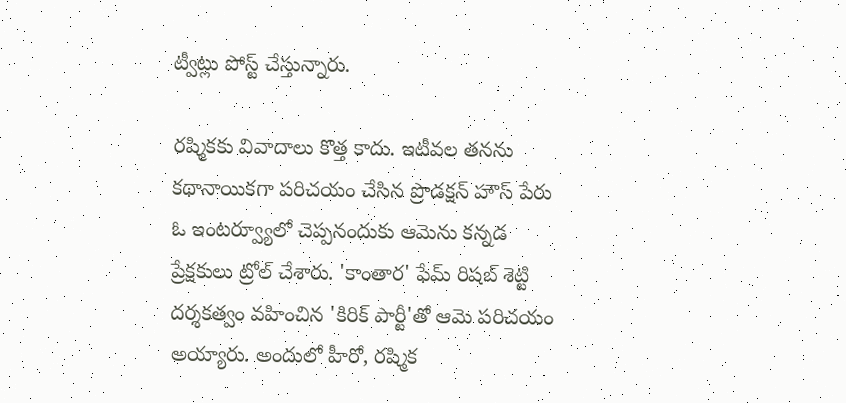ట్వీట్లు పోస్ట్ చేస్తున్నారు.

రష్మికకు వివాదాలు కొత్త కాదు. ఇటీవల తనను కథానాయికగా పరిచయం చేసిన ప్రొడక్షన్ హౌస్ పేరు ఓ ఇంటర్వ్యూలో చెప్పనందుకు ఆమెను కన్నడ ప్రేక్షకులు ట్రోల్ చేశారు. 'కాంతార' ఫేమ్ రిషబ్ శెట్టి దర్శకత్వం వహించిన 'కిరిక్ పార్టీ'తో ఆమె పరిచయం అయ్యారు. అందులో హీరో, రష్మిక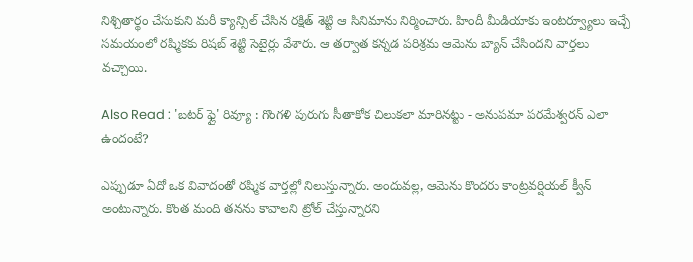నిశ్చితార్థం చేసుకుని మరీ క్యాన్సిల్ చేసిన రక్షిత్ శెట్టి ఆ సినిమాను నిర్మించారు. హిందీ మీడియాకు ఇంటర్వ్యూలు ఇచ్చే సమయంలో రష్మికకు రిషబ్ శెట్టి సెటైర్లు వేశారు. ఆ తర్వాత కన్నడ పరిశ్రమ ఆమెను బ్యాన్ చేసిందని వార్తలు వచ్చాయి.

Also Read : 'బటర్ ఫ్లై' రివ్యూ : గొంగళి పురుగు సీతాకోక చిలుకలా మారినట్టు - అనుపమా పరమేశ్వరన్ ఎలా ఉందంటే?

ఎప్పుడూ ఏదో ఒక వివాదంతో రష్మిక వార్తల్లో నిలుస్తున్నారు. అందువల్ల, ఆమెను కొందరు కాంట్రవర్షియల్ క్వీన్ అంటున్నారు. కొంత మంది తనను కావాలని ట్రోల్ చేస్తున్నారని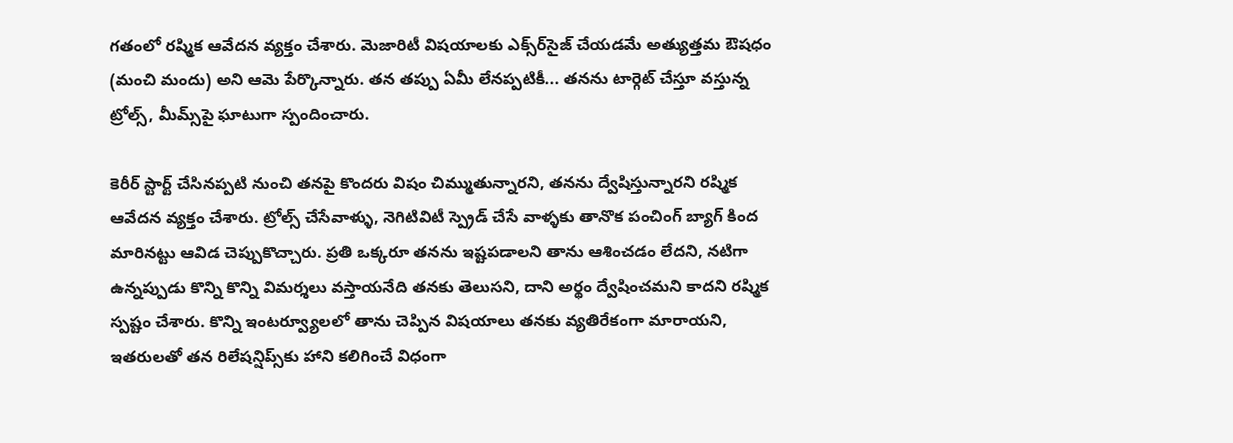గతంలో రష్మిక ఆవేదన వ్యక్తం చేశారు. మెజారిటీ విషయాలకు ఎక్స్‌ర్‌సైజ్ చేయడమే అత్యుత్తమ ఔషధం (మంచి మందు) అని ఆమె పేర్కొన్నారు. తన తప్పు ఏమీ లేనప్పటికీ... తనను టార్గెట్ చేస్తూ వస్తున్న ట్రోల్స్, మీమ్స్‌పై ఘాటుగా స్పందించారు.

కెరీర్ స్టార్ట్ చేసినప్పటి నుంచి తనపై కొందరు విషం చిమ్ముతున్నారని, తనను ద్వేషిస్తున్నారని రష్మిక ఆవేదన వ్యక్తం చేశారు. ట్రోల్స్ చేసేవాళ్ళు, నెగిటివిటీ స్ప్రెడ్ చేసే వాళ్ళకు తానొక పంచింగ్ బ్యాగ్ కింద మారినట్టు ఆవిడ చెప్పుకొచ్చారు. ప్రతి ఒక్కరూ తనను ఇష్టపడాలని తాను ఆశించడం లేదని, నటిగా ఉన్నప్పుడు కొన్ని కొన్ని విమర్శలు వస్తాయనేది తనకు తెలుసని, దాని అర్థం ద్వేషించమని కాదని రష్మిక స్పష్టం చేశారు. కొన్ని ఇంటర్వ్యూలలో తాను చెప్పిన విషయాలు తనకు వ్యతిరేకంగా మారాయని, ఇతరులతో తన రిలేషన్షిప్స్‌కు హాని కలిగించే విధంగా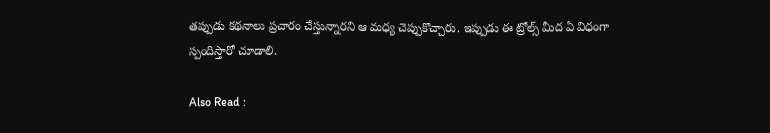తప్పుడు కథనాలు ప్రచారం చేస్తున్నారని ఆ మధ్య చెప్పుకొచ్చారు. ఇప్పుడు ఈ ట్రోల్స్ మీద ఏ విధంగా స్పందిస్తారో చూడాలి.

Also Read :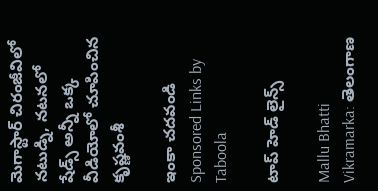మెగాస్టార్ చిరంజీవిలో నటుడ్ని, నటనలో షేడ్స్ అన్నీ ఒక్క వీడియోలో చూపించిన కృష్ణవంశీ

ఇంకా చదవండి
Sponsored Links by Taboola

టాప్ హెడ్ లైన్స్

Mallu Bhatti Vikramarka: తెలంగాణ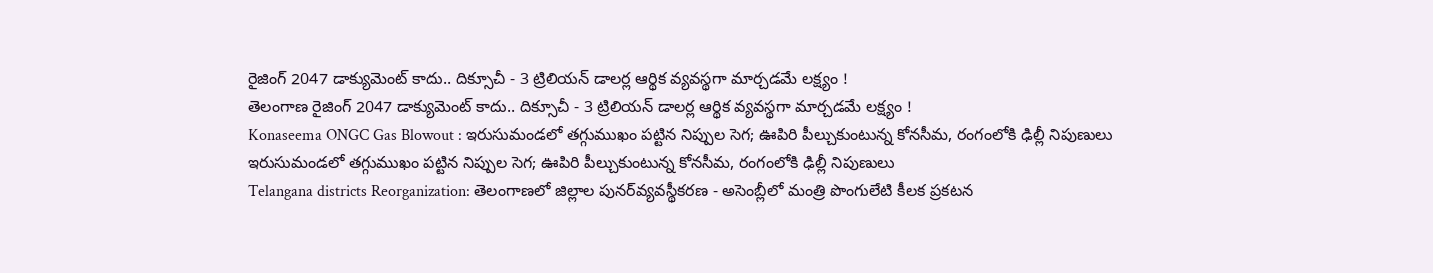రైజింగ్ 2047 డాక్యుమెంట్ కాదు.. దిక్సూచీ - 3 ట్రిలియన్ డాలర్ల ఆర్థిక వ్యవస్థగా మార్చడమే లక్ష్యం !
తెలంగాణ రైజింగ్ 2047 డాక్యుమెంట్ కాదు.. దిక్సూచీ - 3 ట్రిలియన్ డాలర్ల ఆర్థిక వ్యవస్థగా మార్చడమే లక్ష్యం !
Konaseema ONGC Gas Blowout : ఇరుసుమండలో తగ్గుముఖం పట్టిన నిప్పుల సెగ; ఊపిరి పీల్చుకుంటున్న కోనసీమ, రంగంలోకి ఢిల్లీ నిపుణులు
ఇరుసుమండలో తగ్గుముఖం పట్టిన నిప్పుల సెగ; ఊపిరి పీల్చుకుంటున్న కోనసీమ, రంగంలోకి ఢిల్లీ నిపుణులు
Telangana districts Reorganization: తెలంగాణలో జిల్లాల పునర్‌వ్యవస్థీకరణ - అసెంబ్లీలో మంత్రి పొంగులేటి కీలక ప్రకటన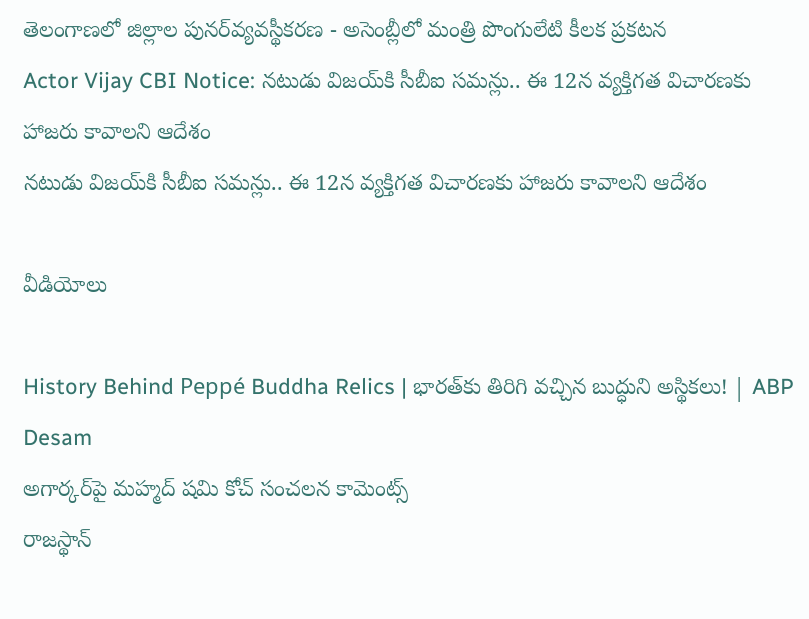తెలంగాణలో జిల్లాల పునర్‌వ్యవస్థీకరణ - అసెంబ్లీలో మంత్రి పొంగులేటి కీలక ప్రకటన
Actor Vijay CBI Notice: నటుడు విజయ్‌కి సీబీఐ సమన్లు.. ఈ 12న వ్యక్తిగత విచారణకు హాజరు కావాలని ఆదేశం
నటుడు విజయ్‌కి సీబీఐ సమన్లు.. ఈ 12న వ్యక్తిగత విచారణకు హాజరు కావాలని ఆదేశం

వీడియోలు

History Behind Peppé Buddha Relics | భారత్‌కు తిరిగి వచ్చిన బుద్ధుని అస్థికలు! | ABP Desam
అగార్కర్‌పై మహ్మద్ షమి కోచ్ సంచలన కామెంట్స్
రాజస్థాన్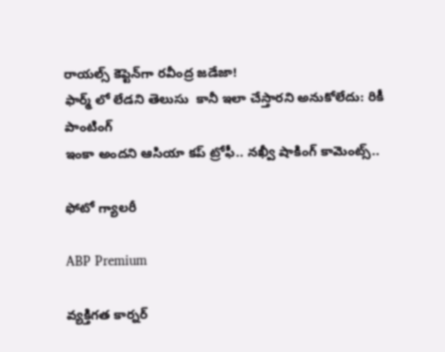రాయల్స్ కెప్టెన్‌గా రవీంద్ర జడేజా!
ఫార్మ్ లో లేడని తెలుసు  కానీ ఇలా చేస్తారని అనుకోలేదు: రికీ పాంటింగ్
ఇంకా అందని ఆసియా కప్ ట్రోఫీ.. నఖ్వీ షాకింగ్ కామెంట్స్..

ఫోటో గ్యాలరీ

ABP Premium

వ్యక్తిగత కార్నర్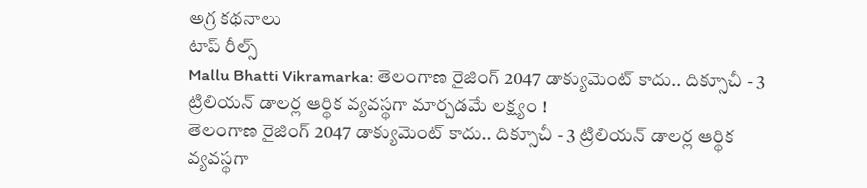అగ్ర కథనాలు
టాప్ రీల్స్
Mallu Bhatti Vikramarka: తెలంగాణ రైజింగ్ 2047 డాక్యుమెంట్ కాదు.. దిక్సూచీ - 3 ట్రిలియన్ డాలర్ల ఆర్థిక వ్యవస్థగా మార్చడమే లక్ష్యం !
తెలంగాణ రైజింగ్ 2047 డాక్యుమెంట్ కాదు.. దిక్సూచీ - 3 ట్రిలియన్ డాలర్ల ఆర్థిక వ్యవస్థగా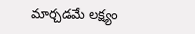మార్చడమే లక్ష్యం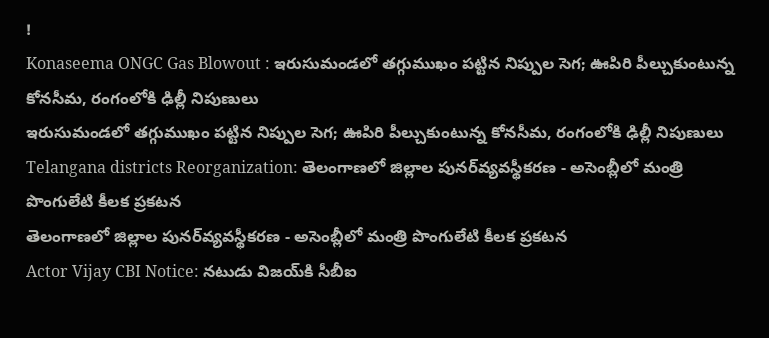!
Konaseema ONGC Gas Blowout : ఇరుసుమండలో తగ్గుముఖం పట్టిన నిప్పుల సెగ; ఊపిరి పీల్చుకుంటున్న కోనసీమ, రంగంలోకి ఢిల్లీ నిపుణులు
ఇరుసుమండలో తగ్గుముఖం పట్టిన నిప్పుల సెగ; ఊపిరి పీల్చుకుంటున్న కోనసీమ, రంగంలోకి ఢిల్లీ నిపుణులు
Telangana districts Reorganization: తెలంగాణలో జిల్లాల పునర్‌వ్యవస్థీకరణ - అసెంబ్లీలో మంత్రి పొంగులేటి కీలక ప్రకటన
తెలంగాణలో జిల్లాల పునర్‌వ్యవస్థీకరణ - అసెంబ్లీలో మంత్రి పొంగులేటి కీలక ప్రకటన
Actor Vijay CBI Notice: నటుడు విజయ్‌కి సీబీఐ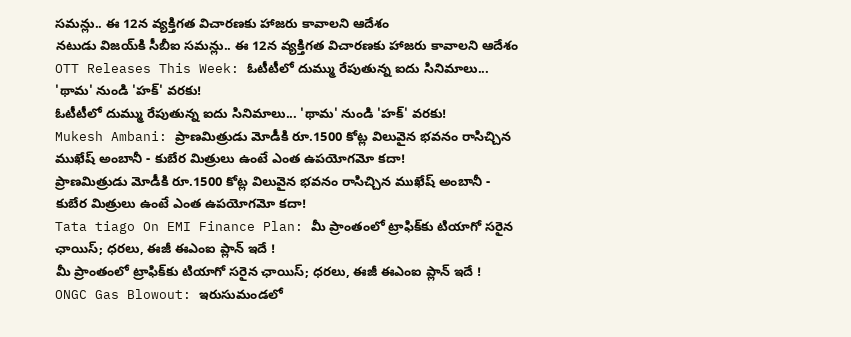సమన్లు.. ఈ 12న వ్యక్తిగత విచారణకు హాజరు కావాలని ఆదేశం
నటుడు విజయ్‌కి సీబీఐ సమన్లు.. ఈ 12న వ్యక్తిగత విచారణకు హాజరు కావాలని ఆదేశం
OTT Releases This Week: ఓటీటీలో దుమ్ము రేపుతున్న ఐదు సినిమాలు... 'థామ' నుండి 'హక్' వరకు!
ఓటీటీలో దుమ్ము రేపుతున్న ఐదు సినిమాలు... 'థామ' నుండి 'హక్' వరకు!
Mukesh Ambani: ప్రాణమిత్రుడు మోడీకి రూ.1500 కోట్ల విలువైన భవనం రాసిచ్చిన ముఖేష్ అంబానీ - కుబేర మిత్రులు ఉంటే ఎంత ఉపయోగమో కదా!
ప్రాణమిత్రుడు మోడీకి రూ.1500 కోట్ల విలువైన భవనం రాసిచ్చిన ముఖేష్ అంబానీ - కుబేర మిత్రులు ఉంటే ఎంత ఉపయోగమో కదా!
Tata tiago On EMI Finance Plan: మీ ప్రాంతంలో ట్రాఫిక్‌కు టియాగో సరైన ఛాయిస్‌; ధరలు, ఈజీ ఈఎంఐ ప్లాన్‌ ఇదే !
మీ ప్రాంతంలో ట్రాఫిక్‌కు టియాగో సరైన ఛాయిస్‌; ధరలు, ఈజీ ఈఎంఐ ప్లాన్‌ ఇదే !
ONGC Gas Blowout: ఇరుసుమండలో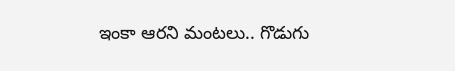ఇంకా ఆరని మంటలు.. గొడుగు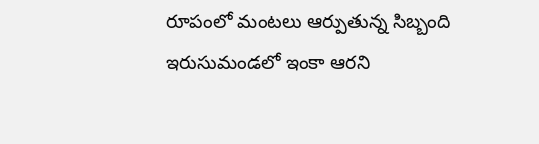రూపంలో మంటలు ఆర్పుతున్న సిబ్బంది
ఇరుసుమండలో ఇంకా ఆరని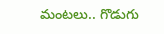మంటలు.. గొడుగు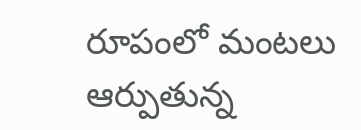రూపంలో మంటలు ఆర్పుతున్న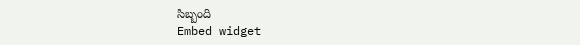సిబ్బంది
Embed widget